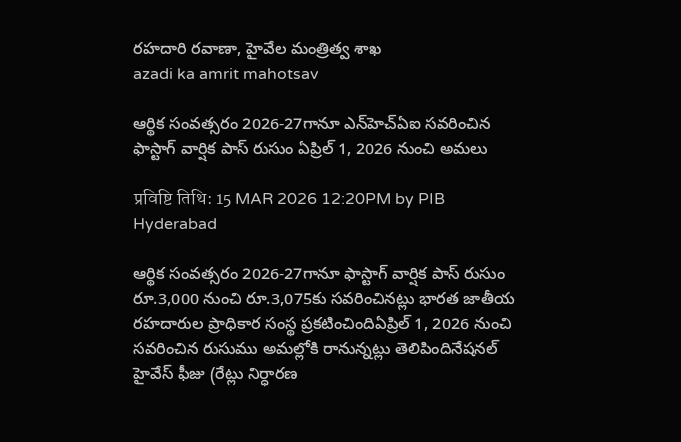రహదారి రవాణా, హైవేల మంత్రిత్వ శాఖ
azadi ka amrit mahotsav

ఆర్థిక సంవత్సరం 2026-27గానూ ఎన్‌హెచ్‌ఏఐ సవరించిన ఫాస్టాగ్ వార్షిక పాస్ రుసుం ఏప్రిల్ 1, 2026 నుంచి అమలు

प्रविष्टि तिथि: 15 MAR 2026 12:20PM by PIB Hyderabad

ఆర్థిక సంవత్సరం 2026-27గానూ ఫాస్టాగ్ వార్షిక పాస్ రుసుం రూ.3,000 నుంచి రూ.3,075కు సవరించినట్లు భారత జాతీయ రహదారుల ప్రాధికార సంస్థ ప్రకటించిందిఏప్రిల్ 1, 2026 నుంచి సవరించిన రుసుము అమల్లోకి రానున్నట్లు తెలిపిందినేషనల్ హైవేస్ ఫీజు (రేట్లు నిర్ధారణ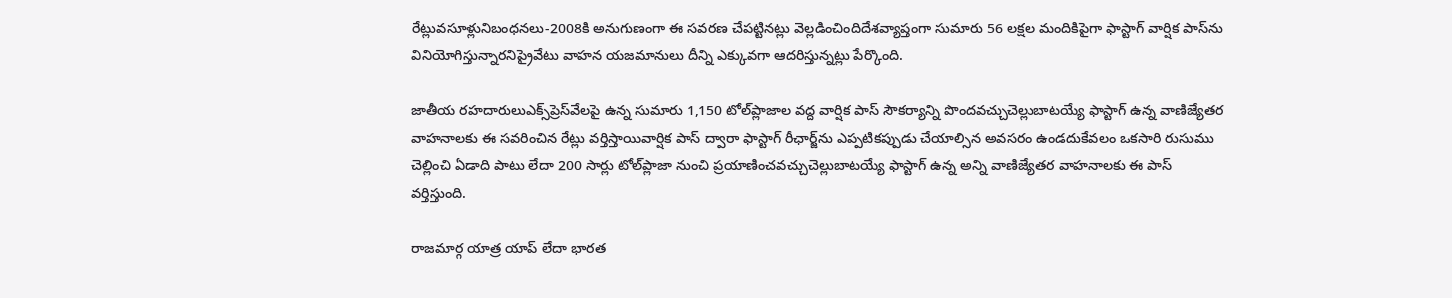రేట్లువసూళ్లునిబంధనలు-2008కి అనుగుణంగా ఈ సవరణ చేపట్టినట్లు వెల్లడించిందిదేశవ్యాప్తంగా సుమారు 56 లక్షల మందికిపైగా ఫాస్టాగ్ వార్షిక పాస్‌ను వినియోగిస్తున్నారనిప్రైవేటు వాహన యజమానులు దీన్ని ఎక్కువగా ఆదరిస్తున్నట్లు పేర్కొంది.

జాతీయ రహదారులుఎక్స్‌ప్రెస్‌వేలపై ఉన్న సుమారు 1,150 టోల్‌ప్లాజాల వద్ద వార్షిక పాస్ సౌకర్యాన్ని పొందవచ్చుచెల్లుబాటయ్యే ఫాస్టాగ్ ఉన్న వాణిజ‌్యేతర వాహనాలకు ఈ సవరించిన రేట్లు వర్తిస్తాయివార్షిక పాస్ ద్వారా ఫాస్టాగ్ రీఛార్జ్‌ను ఎప్పటికప్పుడు చేయాల్సిన అవసరం ఉండదుకేవలం ఒకసారి రుసుము చెల్లించి ఏడాది పాటు లేదా 200 సార్లు టోల్‌ప్లాజా నుంచి ప్రయాణించవచ్చుచెల్లుబాటయ్యే ఫాస్టాగ్‌ ఉన్న అన్ని వాణిజ్యేతర వాహనాలకు ఈ పాస్ వర్తిస్తుంది.

రాజమార్గ యాత్ర యాప్ లేదా భారత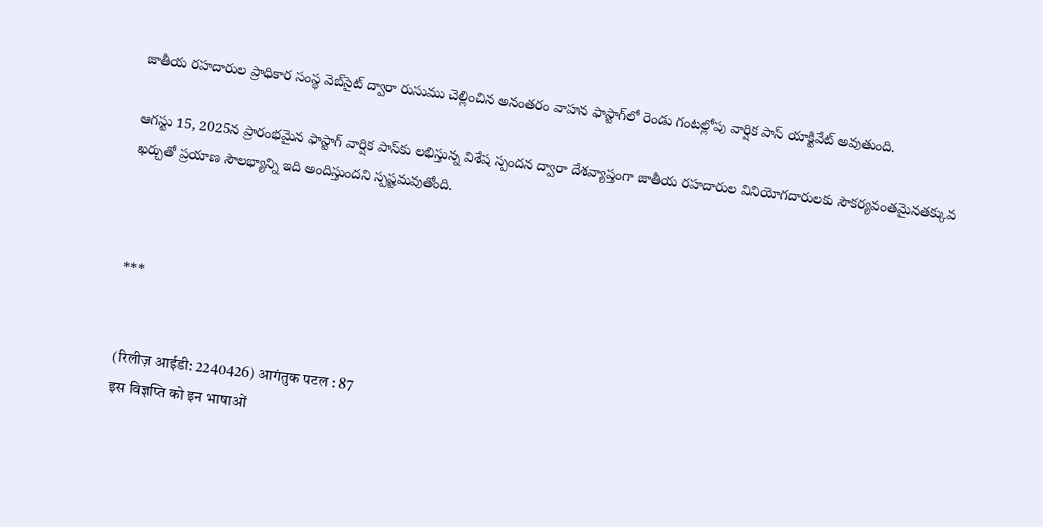జాతీయ రహదారుల ప్రాధికార సంస్థ వెబ్‌సైట్ ద్వారా రుసుము చెల్లించిన అనంతరం వాహన ఫాస్టాగ్‌లో రెండు గంటల్లోపు వార్షిక పాస్ యాక్టివేట్ అవుతుంది.

ఆగస్టు 15, 2025న ప్రారంభమైన ఫాస్టాగ్‌ వార్షిక పాస్‌కు లభిస్తున్న విశేష స్పందన ద్వారా దేశవ్యాప్తంగా జాతీయ రహదారుల వినియోగదారులకు సౌకర్యవంతమైనతక్కువ ఖర్చుతో ప్రయాణ సౌలభ్యాన్ని ఇది అందిస్తుందని స్పష్టమవుతోంది.



***


(रिलीज़ आईडी: 2240426) आगंतुक पटल : 87
इस विज्ञप्ति को इन भाषाओं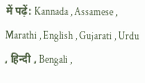में पढ़ें: Kannada , Assamese , Marathi , English , Gujarati , Urdu , हिन्दी , Bengali ,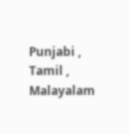Punjabi , Tamil , Malayalam